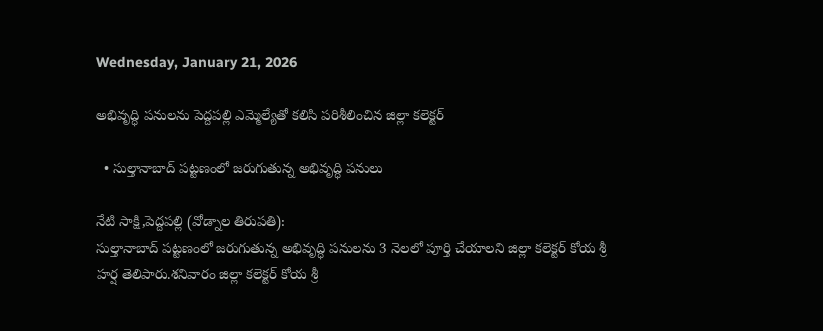Wednesday, January 21, 2026

అభివృద్ధి పనులను పెద్దపల్లి ఎమ్మెల్యేతో కలిసి పరిశీలించిన జిల్లా కలెక్టర్

  • సుల్తానాబాద్ పట్టణంలో జరుగుతున్న అభివృద్ధి పనులు

నేటి సాక్షి,పెద్దపల్లి (వోడ్నాల తిరుపతి):
సుల్తానాబాద్ పట్టణంలో జరుగుతున్న అభివృద్ధి పనులను 3 నెలలో పూర్తి చేయాలని జిల్లా కలెక్టర్ కోయ శ్రీ హర్ష తెలిపారు.శనివారం జిల్లా కలెక్టర్ కోయ శ్రీ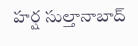హర్ష సుల్తానాబాద్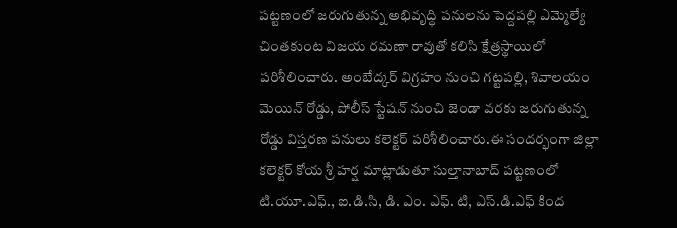పట్టణంలో జరుగుతున్న అభివృద్ధి పనులను పెద్దపల్లి ఎమ్మెల్యే చింతకుంట విజయ రమణా రావుతో కలిసి క్షేత్రస్థాయిలో పరిశీలించారు. అంబేద్కర్ విగ్రహం నుంచి గట్టపల్లి, శివాలయం మెయిన్ రోడ్డు, పోలీస్ స్టేషన్ నుంచి జెండా వరకు జరుగుతున్న రోడ్డు విస్తరణ పనులు కలెక్టర్ పరిశీలించారు.ఈ సందర్భంగా జిల్లా కలెక్టర్ కోయ శ్రీ హర్ష మాట్లాడుతూ సుల్తానాబాద్ పట్టణంలో టి.యూ.ఎఫ్., ఐ.డి.సి, డి. ఎం. ఎఫ్. టి, ఎస్.డి.ఎఫ్ కింద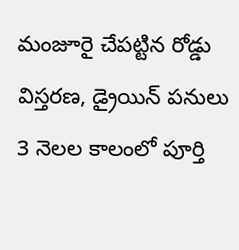మంజూరై చేపట్టిన రోడ్డు విస్తరణ, డ్రైయిన్ పనులు 3 నెలల కాలంలో పూర్తి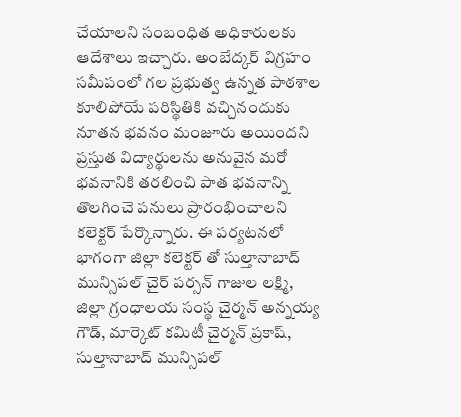చేయాలని సంబంధిత అధికారులకు ఆదేశాలు ఇచ్చారు. అంబేద్కర్ విగ్రహం సమీపంలో గల ప్రభుత్వ ఉన్నత పాఠశాల కూలిపోయే పరిస్థితికి వచ్చినందుకు నూతన భవనం మంజూరు అయిందని ప్రస్తుత విద్యార్థులను అనువైన మరో భవనానికి తరలించి పాత భవనాన్ని తొలగించె పనులు ప్రారంభించాలని కలెక్టర్ పేర్కొన్నారు. ఈ పర్యటనలో భాగంగా జిల్లా కలెక్టర్ తో సుల్తానాబాద్ మున్సిపల్ చైర్ పర్సన్ గాజుల లక్ష్మి, జిల్లా గ్రంధాలయ సంస్థ చైర్మన్ అన్నయ్య గౌడ్, మార్కెట్ కమిటీ చైర్మన్ ప్రకాష్, సుల్తానాబాద్ మున్సిపల్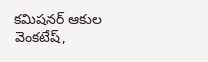కమిషనర్ ఆకుల వెంకటేష్,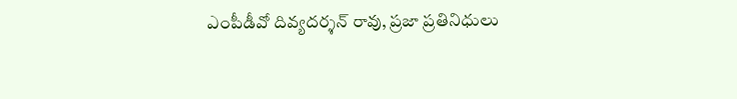ఎంపీడీవో దివ్యదర్శన్ రావు, ప్రజా ప్రతినిధులు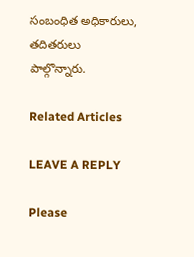సంబంధిత అధికారులు, తదితరులు పాల్గొన్నారు.

Related Articles

LEAVE A REPLY

Please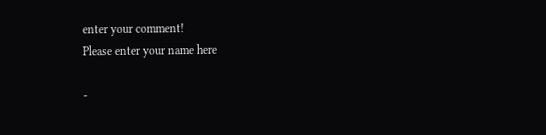enter your comment!
Please enter your name here

-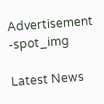Advertisement -spot_img

Latest News